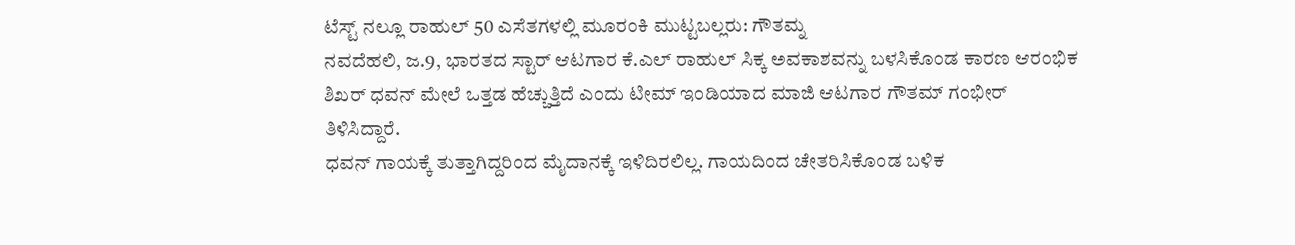ಟೆಸ್ಟ್ ನಲ್ಲೂ ರಾಹುಲ್ 50 ಎಸೆತಗಳಲ್ಲಿ ಮೂರಂಕಿ ಮುಟ್ಟಬಲ್ಲರು: ಗೌತಮ್ನ
ನವದೆಹಲಿ, ಜ.9, ಭಾರತದ ಸ್ಟಾರ್ ಆಟಗಾರ ಕೆ.ಎಲ್ ರಾಹುಲ್ ಸಿಕ್ಕ ಅವಕಾಶವನ್ನು ಬಳಸಿಕೊಂಡ ಕಾರಣ ಆರಂಭಿಕ ಶಿಖರ್ ಧವನ್ ಮೇಲೆ ಒತ್ತಡ ಹೆಚ್ಚುತ್ತಿದೆ ಎಂದು ಟೀಮ್ ಇಂಡಿಯಾದ ಮಾಜಿ ಆಟಗಾರ ಗೌತಮ್ ಗಂಭೀರ್ ತಿಳಿಸಿದ್ದಾರೆ.
ಧವನ್ ಗಾಯಕ್ಕೆ ತುತ್ತಾಗಿದ್ದರಿಂದ ಮೈದಾನಕ್ಕೆ ಇಳಿದಿರಲಿಲ್ಲ. ಗಾಯದಿಂದ ಚೇತರಿಸಿಕೊಂಡ ಬಳಿಕ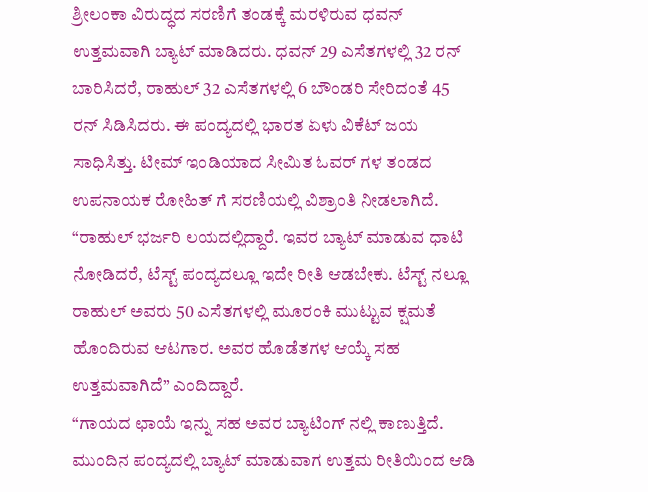ಶ್ರೀಲಂಕಾ ವಿರುದ್ಧದ ಸರಣಿಗೆ ತಂಡಕ್ಕೆ ಮರಳಿರುವ ಧವನ್ ಉತ್ತಮವಾಗಿ ಬ್ಯಾಟ್ ಮಾಡಿದರು. ಧವನ್ 29 ಎಸೆತಗಳಲ್ಲಿ 32 ರನ್ ಬಾರಿಸಿದರೆ, ರಾಹುಲ್ 32 ಎಸೆತಗಳಲ್ಲಿ 6 ಬೌಂಡರಿ ಸೇರಿದಂತೆ 45 ರನ್ ಸಿಡಿಸಿದರು. ಈ ಪಂದ್ಯದಲ್ಲಿ ಭಾರತ ಏಳು ವಿಕೆಟ್ ಜಯ ಸಾಧಿಸಿತ್ತು. ಟೀಮ್ ಇಂಡಿಯಾದ ಸೀಮಿತ ಓವರ್ ಗಳ ತಂಡದ ಉಪನಾಯಕ ರೋಹಿತ್ ಗೆ ಸರಣಿಯಲ್ಲಿ ವಿಶ್ರಾಂತಿ ನೀಡಲಾಗಿದೆ.
“ರಾಹುಲ್ ಭರ್ಜರಿ ಲಯದಲ್ಲಿದ್ದಾರೆ. ಇವರ ಬ್ಯಾಟ್ ಮಾಡುವ ಧಾಟಿ ನೋಡಿದರೆ, ಟೆಸ್ಟ್ ಪಂದ್ಯದಲ್ಲೂ ಇದೇ ರೀತಿ ಆಡಬೇಕು. ಟೆಸ್ಟ್ ನಲ್ಲೂ ರಾಹುಲ್ ಅವರು 50 ಎಸೆತಗಳಲ್ಲಿ ಮೂರಂಕಿ ಮುಟ್ಟುವ ಕ್ಷಮತೆ ಹೊಂದಿರುವ ಆಟಗಾರ. ಅವರ ಹೊಡೆತಗಳ ಆಯ್ಕೆ ಸಹ ಉತ್ತಮವಾಗಿದೆ” ಎಂದಿದ್ದಾರೆ.
“ಗಾಯದ ಛಾಯೆ ಇನ್ನು ಸಹ ಅವರ ಬ್ಯಾಟಿಂಗ್ ನಲ್ಲಿ ಕಾಣುತ್ತಿದೆ. ಮುಂದಿನ ಪಂದ್ಯದಲ್ಲಿ ಬ್ಯಾಟ್ ಮಾಡುವಾಗ ಉತ್ತಮ ರೀತಿಯಿಂದ ಆಡಿ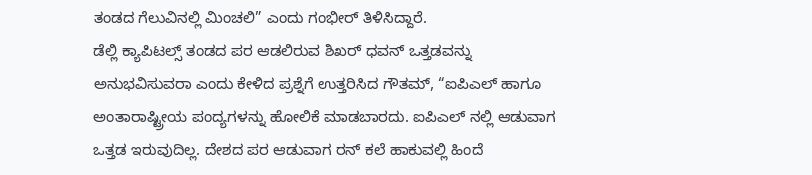ತಂಡದ ಗೆಲುವಿನಲ್ಲಿ ಮಿಂಚಲಿ” ಎಂದು ಗಂಭೀರ್ ತಿಳಿಸಿದ್ದಾರೆ.
ಡೆಲ್ಲಿ ಕ್ಯಾಪಿಟಲ್ಸ್ ತಂಡದ ಪರ ಆಡಲಿರುವ ಶಿಖರ್ ಧವನ್ ಒತ್ತಡವನ್ನು ಅನುಭವಿಸುವರಾ ಎಂದು ಕೇಳಿದ ಪ್ರಶ್ನೆಗೆ ಉತ್ತರಿಸಿದ ಗೌತಮ್, “ಐಪಿಎಲ್ ಹಾಗೂ ಅಂತಾರಾಷ್ಟ್ರೀಯ ಪಂದ್ಯಗಳನ್ನು ಹೋಲಿಕೆ ಮಾಡಬಾರದು. ಐಪಿಎಲ್ ನಲ್ಲಿ ಆಡುವಾಗ ಒತ್ತಡ ಇರುವುದಿಲ್ಲ. ದೇಶದ ಪರ ಆಡುವಾಗ ರನ್ ಕಲೆ ಹಾಕುವಲ್ಲಿ ಹಿಂದೆ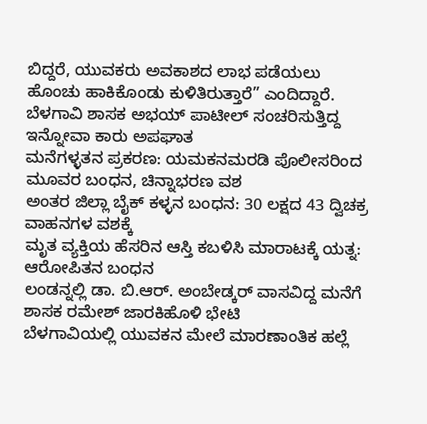ಬಿದ್ದರೆ, ಯುವಕರು ಅವಕಾಶದ ಲಾಭ ಪಡೆಯಲು ಹೊಂಚು ಹಾಕಿಕೊಂಡು ಕುಳಿತಿರುತ್ತಾರೆ” ಎಂದಿದ್ದಾರೆ.
ಬೆಳಗಾವಿ ಶಾಸಕ ಅಭಯ್ ಪಾಟೀಲ್ ಸಂಚರಿಸುತ್ತಿದ್ದ ಇನ್ನೋವಾ ಕಾರು ಅಪಘಾತ
ಮನೆಗಳ್ಳತನ ಪ್ರಕರಣ: ಯಮಕನಮರಡಿ ಪೊಲೀಸರಿಂದ ಮೂವರ ಬಂಧನ, ಚಿನ್ನಾಭರಣ ವಶ
ಅಂತರ ಜಿಲ್ಲಾ ಬೈಕ್ ಕಳ್ಳನ ಬಂಧನ: 30 ಲಕ್ಷದ 43 ದ್ವಿಚಕ್ರ ವಾಹನಗಳ ವಶಕ್ಕೆ
ಮೃತ ವ್ಯಕ್ತಿಯ ಹೆಸರಿನ ಆಸ್ತಿ ಕಬಳಿಸಿ ಮಾರಾಟಕ್ಕೆ ಯತ್ನ: ಆರೋಪಿತನ ಬಂಧನ
ಲಂಡನ್ನಲ್ಲಿ ಡಾ. ಬಿ.ಆರ್. ಅಂಬೇಡ್ಕರ್ ವಾಸವಿದ್ದ ಮನೆಗೆ ಶಾಸಕ ರಮೇಶ್ ಜಾರಕಿಹೊಳಿ ಭೇಟಿ
ಬೆಳಗಾವಿಯಲ್ಲಿ ಯುವಕನ ಮೇಲೆ ಮಾರಣಾಂತಿಕ ಹಲ್ಲೆ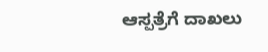ಆಸ್ಪತ್ರೆಗೆ ದಾಖಲು